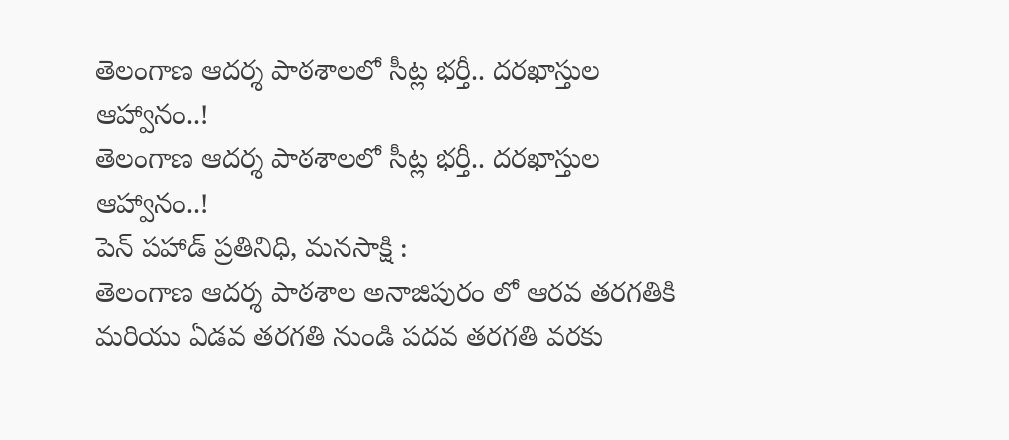తెలంగాణ ఆదర్శ పాఠశాలలో సీట్ల భర్తీ.. దరఖాస్తుల ఆహ్వానం..!
తెలంగాణ ఆదర్శ పాఠశాలలో సీట్ల భర్తీ.. దరఖాస్తుల ఆహ్వానం..!
పెన్ పహాడ్ ప్రతినిధి, మనసాక్షి :
తెలంగాణ ఆదర్శ పాఠశాల అనాజిపురం లో ఆరవ తరగతికి మరియు ఏడవ తరగతి నుండి పదవ తరగతి వరకు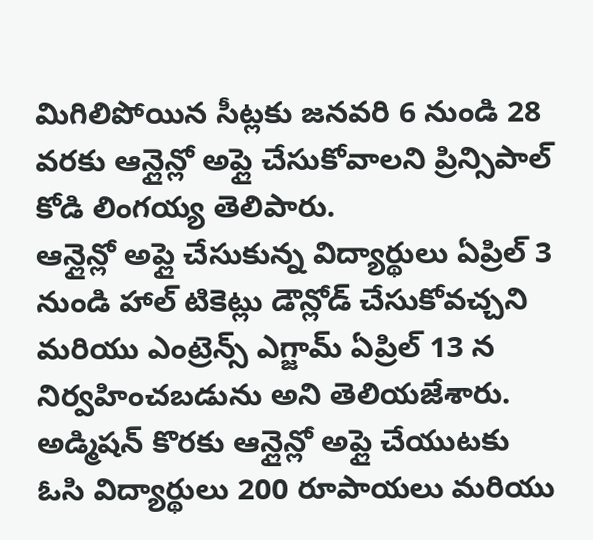మిగిలిపోయిన సీట్లకు జనవరి 6 నుండి 28 వరకు ఆన్లైన్లో అప్లై చేసుకోవాలని ప్రిన్సిపాల్ కోడి లింగయ్య తెలిపారు.
ఆన్లైన్లో అప్లై చేసుకున్న విద్యార్థులు ఏప్రిల్ 3 నుండి హాల్ టికెట్లు డౌన్లోడ్ చేసుకోవచ్చని మరియు ఎంట్రెన్స్ ఎగ్జామ్ ఏప్రిల్ 13 న నిర్వహించబడును అని తెలియజేశారు. అడ్మిషన్ కొరకు ఆన్లైన్లో అప్లై చేయుటకు ఓసి విద్యార్థులు 200 రూపాయలు మరియు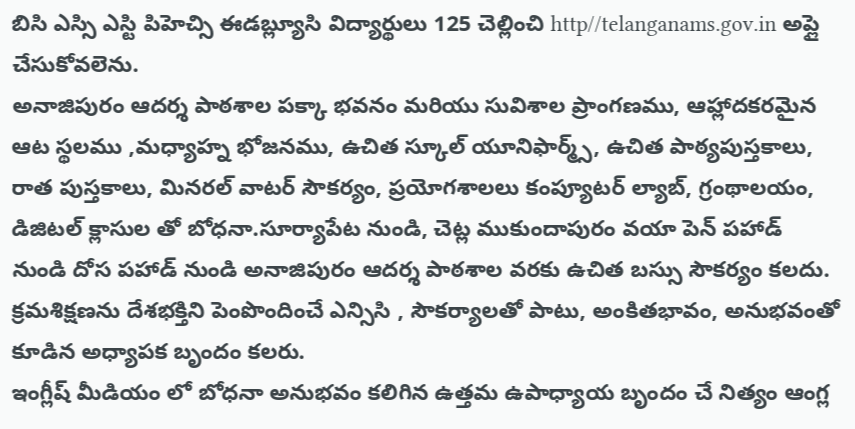బిసి ఎస్సి ఎస్టి పిహెచ్సి ఈడబ్ల్యూసి విద్యార్థులు 125 చెల్లించి http//telanganams.gov.in అప్లై చేసుకోవలెను.
అనాజిపురం ఆదర్శ పాఠశాల పక్కా భవనం మరియు సువిశాల ప్రాంగణము, ఆహ్లాదకరమైన ఆట స్థలము ,మధ్యాహ్న భోజనము, ఉచిత స్కూల్ యూనిఫార్మ్స్, ఉచిత పాఠ్యపుస్తకాలు, రాత పుస్తకాలు, మినరల్ వాటర్ సౌకర్యం, ప్రయోగశాలలు కంప్యూటర్ ల్యాబ్, గ్రంథాలయం, డిజిటల్ క్లాసుల తో బోధనా.సూర్యాపేట నుండి, చెట్ల ముకుందాపురం వయా పెన్ పహాడ్ నుండి దోస పహాడ్ నుండి అనాజిపురం ఆదర్శ పాఠశాల వరకు ఉచిత బస్సు సౌకర్యం కలదు. క్రమశిక్షణను దేశభక్తిని పెంపొందించే ఎన్సిసి , సౌకర్యాలతో పాటు, అంకితభావం, అనుభవంతో కూడిన అధ్యాపక బృందం కలరు.
ఇంగ్లీష్ మీడియం లో బోధనా అనుభవం కలిగిన ఉత్తమ ఉపాధ్యాయ బృందం చే నిత్యం ఆంగ్ల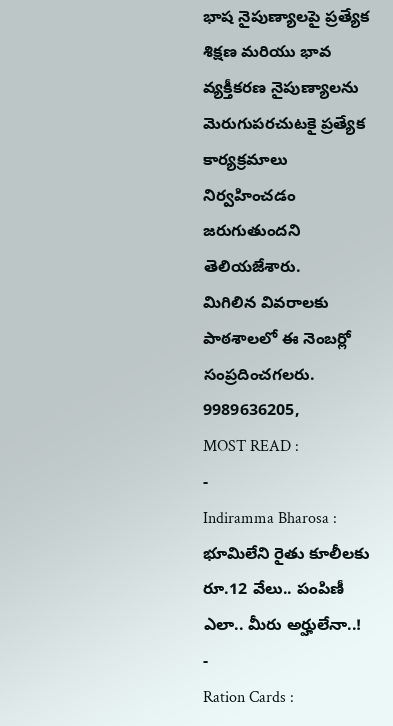భాష నైపుణ్యాలపై ప్రత్యేక శిక్షణ మరియు భావ వ్యక్తీకరణ నైపుణ్యాలను మెరుగుపరచుటకై ప్రత్యేక కార్యక్రమాలు నిర్వహించడం జరుగుతుందని తెలియజేశారు.
మిగిలిన వివరాలకు పాఠశాలలో ఈ నెంబర్లో సంప్రదించగలరు. 9989636205,
MOST READ :
-
Indiramma Bharosa : భూమిలేని రైతు కూలీలకు రూ.12 వేలు.. పంపిణీ ఎలా.. మీరు అర్హులేనా..!
-
Ration Cards :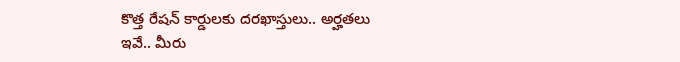కొత్త రేషన్ కార్డులకు దరఖాస్తులు.. అర్హతలు ఇవే.. మీరు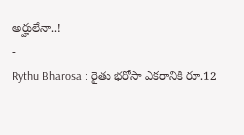అర్హులేనా..!
-
Rythu Bharosa : రైతు భరోసా ఎకరానికి రూ.12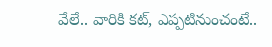వేలే.. వారికి కట్, ఎప్పటినుంచంటే..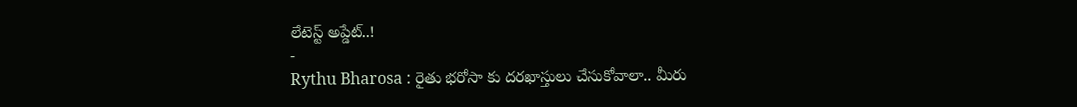లేటెస్ట్ అప్డేట్..!
-
Rythu Bharosa : రైతు భరోసా కు దరఖాస్తులు చేసుకోవాలా.. మీరు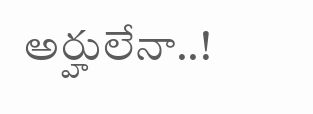అర్హులేనా..!